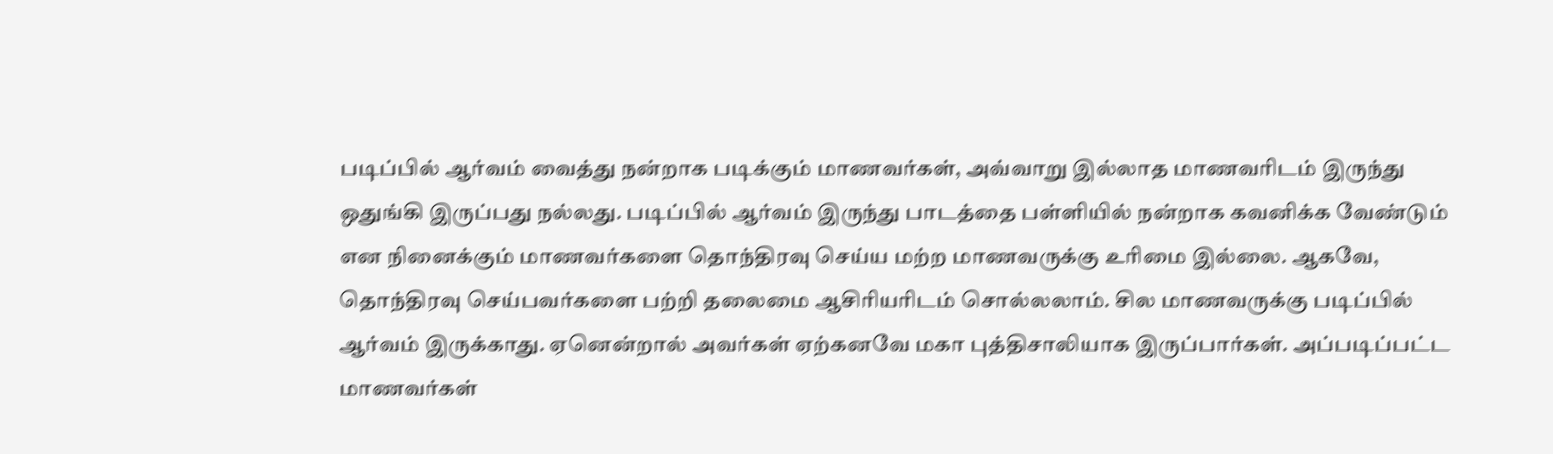படிப்பில் ஆர்வம் வைத்து நன்றாக படிக்கும் மாணவர்கள், அவ்வாறு இல்லாத மாணவரிடம் இருந்து ஒதுங்கி இருப்பது நல்லது. படிப்பில் ஆர்வம் இருந்து பாடத்தை பள்ளியில் நன்றாக கவனிக்க வேண்டும் என நினைக்கும் மாணவர்களை தொந்திரவு செய்ய மற்ற மாணவருக்கு உரிமை இல்லை. ஆகவே, தொந்திரவு செய்பவர்களை பற்றி தலைமை ஆசிரியரிடம் சொல்லலாம். சில மாணவருக்கு படிப்பில் ஆர்வம் இருக்காது. ஏனென்றால் அவர்கள் ஏற்கனவே மகா புத்திசாலியாக இருப்பார்கள். அப்படிப்பட்ட மாணவர்கள்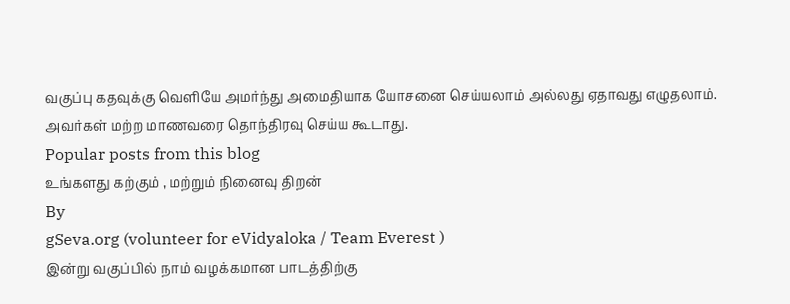வகுப்பு கதவுக்கு வெளியே அமர்ந்து அமைதியாக யோசனை செய்யலாம் அல்லது ஏதாவது எழுதலாம். அவர்கள் மற்ற மாணவரை தொந்திரவு செய்ய கூடாது.
Popular posts from this blog
உங்களது கற்கும் , மற்றும் நினைவு திறன்
By
gSeva.org (volunteer for eVidyaloka / Team Everest )
இன்று வகுப்பில் நாம் வழக்கமான பாடத்திற்கு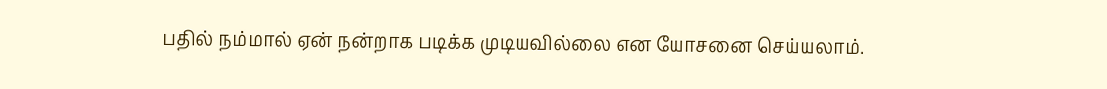பதில் நம்மால் ஏன் நன்றாக படிக்க முடியவில்லை என யோசனை செய்யலாம்.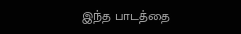இந்த பாடத்தை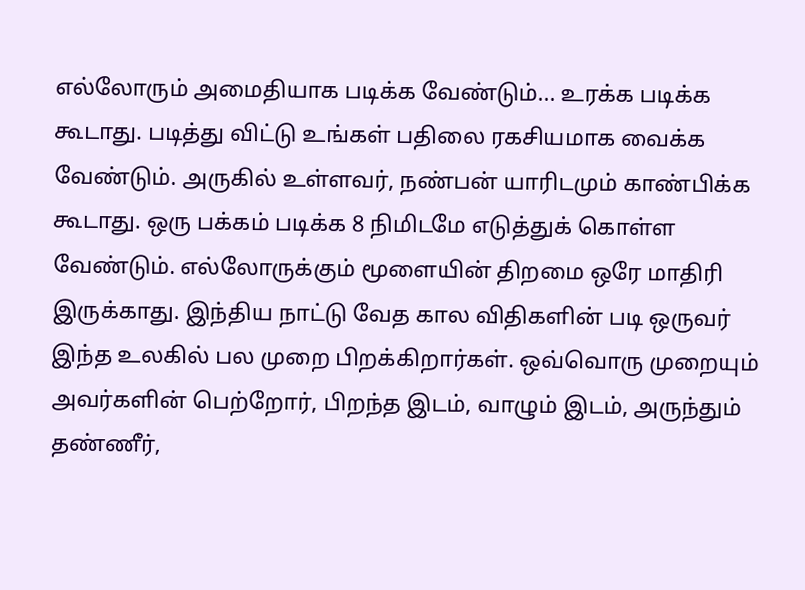எல்லோரும் அமைதியாக படிக்க வேண்டும்... உரக்க படிக்க கூடாது. படித்து விட்டு உங்கள் பதிலை ரகசியமாக வைக்க வேண்டும். அருகில் உள்ளவர், நண்பன் யாரிடமும் காண்பிக்க கூடாது. ஒரு பக்கம் படிக்க 8 நிமிடமே எடுத்துக் கொள்ள வேண்டும். எல்லோருக்கும் மூளையின் திறமை ஒரே மாதிரி இருக்காது. இந்திய நாட்டு வேத கால விதிகளின் படி ஒருவர் இந்த உலகில் பல முறை பிறக்கிறார்கள். ஒவ்வொரு முறையும் அவர்களின் பெற்றோர், பிறந்த இடம், வாழும் இடம், அருந்தும் தண்ணீர்,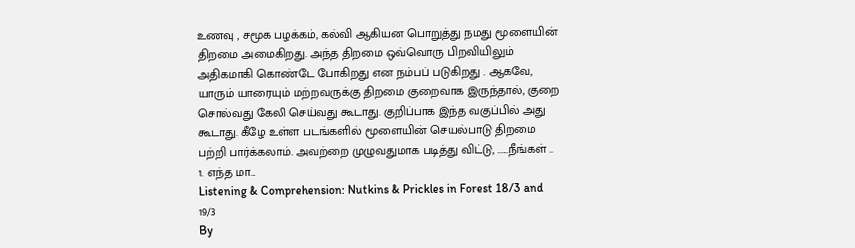உணவு , சமூக பழக்கம், கல்வி ஆகியன பொறுத்து நமது மூளையின் திறமை அமைகிறது. அந்த திறமை ஒவ்வொரு பிறவியிலும் அதிகமாகி கொண்டே போகிறது என நம்பப் படுகிறது . ஆகவே, யாரும் யாரையும் மற்றவருக்கு திறமை குறைவாக இருந்தால், குறை சொல்வது கேலி செய்வது கூடாது. குறிப்பாக இந்த வகுப்பில் அது கூடாது. கீழே உள்ள படங்களில் மூளையின் செயல்பாடு திறமை பற்றி பார்க்கலாம். அவற்றை முழுவதுமாக படித்து விட்டு, ......நீங்கள் .. 1. எந்த மா...
Listening & Comprehension: Nutkins & Prickles in Forest 18/3 and 19/3
By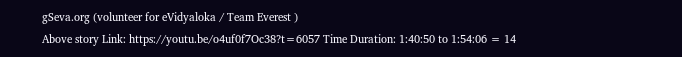gSeva.org (volunteer for eVidyaloka / Team Everest )
Above story Link: https://youtu.be/o4uf0f7Oc38?t=6057 Time Duration: 1:40:50 to 1:54:06 = 14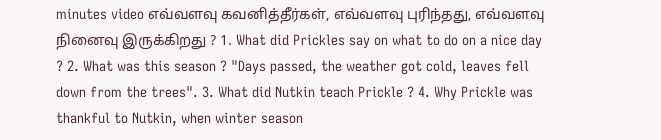minutes video எவ்வளவு கவனித்தீர்கள், எவ்வளவு புரிந்தது, எவ்வளவு நினைவு இருக்கிறது ? 1. What did Prickles say on what to do on a nice day ? 2. What was this season ? "Days passed, the weather got cold, leaves fell down from the trees". 3. What did Nutkin teach Prickle ? 4. Why Prickle was thankful to Nutkin, when winter season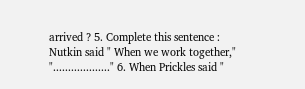arrived ? 5. Complete this sentence : Nutkin said " When we work together," "..................." 6. When Prickles said "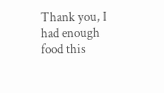Thank you, I had enough food this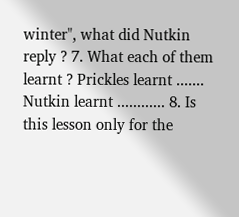winter", what did Nutkin reply ? 7. What each of them learnt ? Prickles learnt ....... Nutkin learnt ............ 8. Is this lesson only for the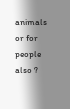animals or for people also ?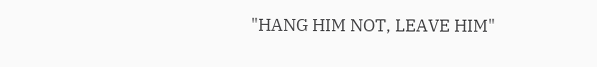"HANG HIM NOT, LEAVE HIM"